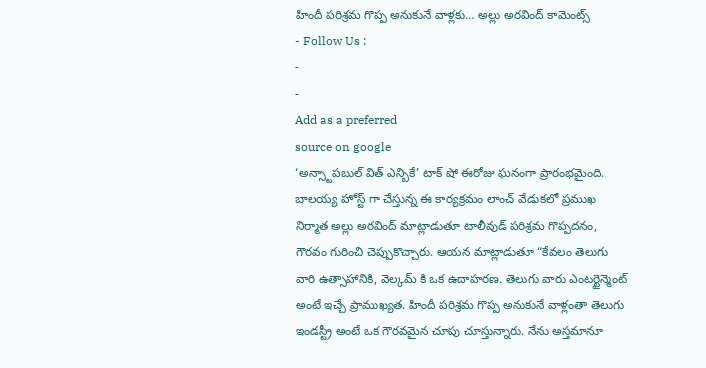హిందీ పరిశ్రమ గొప్ప అనుకునే వాళ్లకు… అల్లు అరవింద్ కామెంట్స్
- Follow Us :
-
-
Add as a preferred
source on google
‘అన్స్టాపబుల్ విత్ ఎన్బికే’ టాక్ షో ఈరోజు ఘనంగా ప్రారంభమైంది. బాలయ్య హోస్ట్ గా చేస్తున్న ఈ కార్యక్రమం లాంచ్ వేడుకలో ప్రముఖ నిర్మాత అల్లు అరవింద్ మాట్లాడుతూ టాలీవుడ్ పరిశ్రమ గొప్పదనం, గౌరవం గురించి చెప్పుకొచ్చారు. ఆయన మాట్లాడుతూ “కేవలం తెలుగు వారి ఉత్సాహానికి, వెల్కమ్ కి ఒక ఉదాహరణ. తెలుగు వారు ఎంటర్టైన్మెంట్ అంటే ఇచ్చే ప్రాముఖ్యత. హిందీ పరిశ్రమ గొప్ప అనుకునే వాళ్లంతా తెలుగు ఇండస్ట్రీ అంటే ఒక గౌరవమైన చూపు చూస్తున్నారు. నేను అస్తమానూ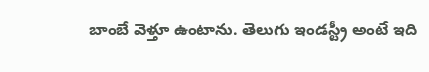బాంబే వెళ్తూ ఉంటాను. తెలుగు ఇండస్ట్రీ అంటే ఇది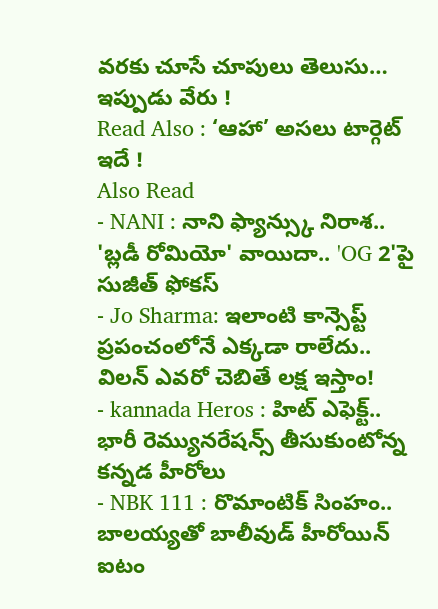వరకు చూసే చూపులు తెలుసు… ఇప్పుడు వేరు !
Read Also : ‘ఆహా’ అసలు టార్గెట్ ఇదే !
Also Read
- NANI : నాని ఫ్యాన్స్కు నిరాశ.. 'బ్లడీ రోమియో' వాయిదా.. 'OG 2'పై సుజీత్ ఫోకస్
- Jo Sharma: ఇలాంటి కాన్సెప్ట్ ప్రపంచంలోనే ఎక్కడా రాలేదు.. విలన్ ఎవరో చెబితే లక్ష ఇస్తాం!
- kannada Heros : హిట్ ఎఫెక్ట్.. భారీ రెమ్యునరేషన్స్ తీసుకుంటోన్న కన్నడ హీరోలు
- NBK 111 : రొమాంటిక్ సింహం.. బాలయ్యతో బాలీవుడ్ హీరోయిన్ ఐటం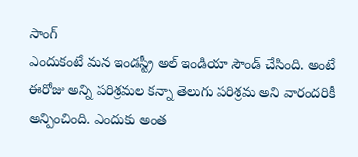సాంగ్
ఎందుకంటే మన ఇండస్ట్రీ అల్ ఇండియా సౌండ్ చేసింది. అంటే ఈరోజు అన్ని పరిశ్రమల కన్నా తెలుగు పరిశ్రమ అని వారందరికీ అన్పించింది. ఎందుకు అంత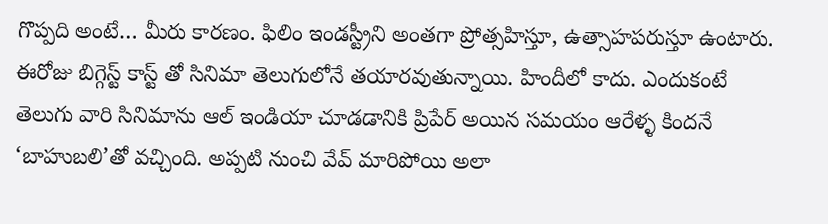గొప్పది అంటే… మీరు కారణం. ఫిలిం ఇండస్ట్రీని అంతగా ప్రోత్సహిస్తూ, ఉత్సాహపరుస్తూ ఉంటారు. ఈరోజు బిగ్గెస్ట్ కాస్ట్ తో సినిమా తెలుగులోనే తయారవుతున్నాయి. హిందీలో కాదు. ఎందుకంటే తెలుగు వారి సినిమాను ఆల్ ఇండియా చూడడానికి ప్రిపేర్ అయిన సమయం ఆరేళ్ళ కిందనే ‘బాహుబలి’తో వచ్చింది. అప్పటి నుంచి వేవ్ మారిపోయి అలా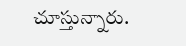చూస్తున్నారు.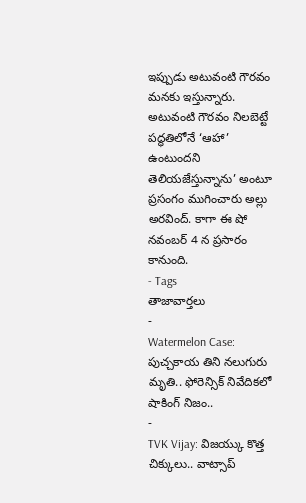ఇప్పుడు అటువంటి గౌరవం మనకు ఇస్తున్నారు. అటువంటి గౌరవం నిలబెట్టే పద్ధతిలోనే ‘ఆహా’ ఉంటుందని తెలియజేస్తున్నాను’ అంటూ ప్రసంగం ముగించారు అల్లు అరవింద్. కాగా ఈ షో నవంబర్ 4 న ప్రసారం కానుంది.
- Tags
తాజావార్తలు
-
Watermelon Case: పుచ్చకాయ తిని నలుగురు మృతి.. ఫోరెన్సిక్ నివేదికలో షాకింగ్ నిజం..
-
TVK Vijay: విజయ్కు కొత్త చిక్కులు.. వాట్సాప్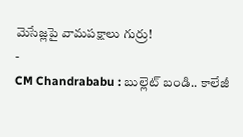మెసేజ్లపై వామపక్షాలు గుర్రు!
-
CM Chandrababu : బుల్లెట్ బండి.. కాలేజీ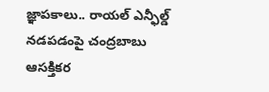జ్ఞాపకాలు.. రాయల్ ఎన్ఫీల్డ్ నడపడంపై చంద్రబాబు ఆసక్తికర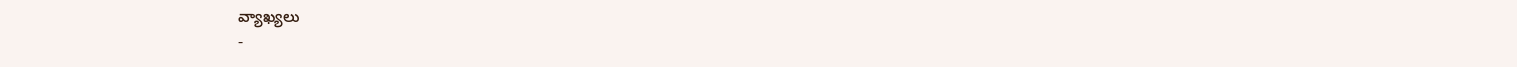వ్యాఖ్యలు
-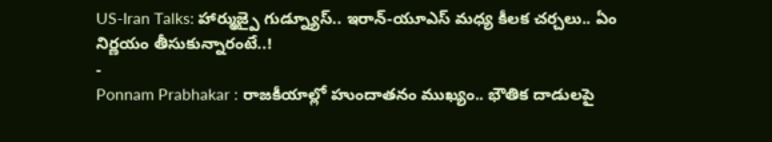US-Iran Talks: హార్ముజ్పై గుడ్న్యూస్.. ఇరాన్-యూఎస్ మధ్య కీలక చర్చలు.. ఏం నిర్ణయం తీసుకున్నారంటే..!
-
Ponnam Prabhakar : రాజకీయాల్లో హుందాతనం ముఖ్యం.. భౌతిక దాడులపై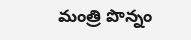మంత్రి పొన్నం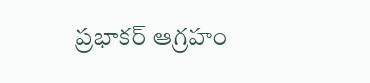ప్రభాకర్ ఆగ్రహం